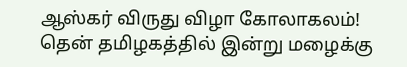ஆஸ்கர் விருது விழா கோலாகலம்! தென் தமிழகத்தில் இன்று மழைக்கு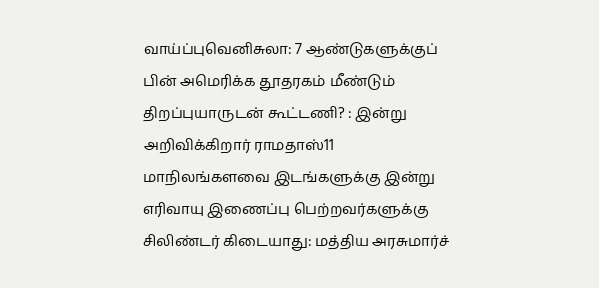வாய்ப்புவெனிசுலா: 7 ஆண்டுகளுக்குப் பின் அமெரிக்க தூதரகம் மீண்டும் திறப்புயாருடன் கூட்டணி? : இன்று அறிவிக்கிறார் ராமதாஸ்11 மாநிலங்களவை இடங்களுக்கு இன்று எரிவாயு இணைப்பு பெற்றவர்களுக்கு சிலிண்டர் கிடையாது: மத்திய அரசுமார்ச்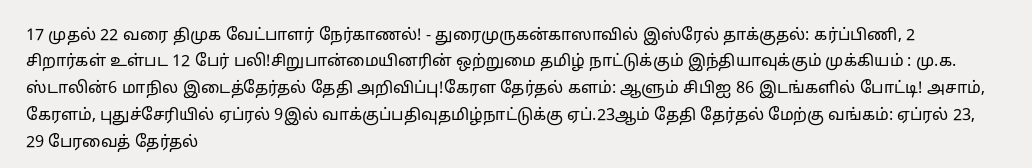17 முதல் 22 வரை திமுக வேட்பாளர் நேர்காணல்! - துரைமுருகன்காஸாவில் இஸ்ரேல் தாக்குதல்: கர்ப்பிணி, 2 சிறார்கள் உள்பட 12 பேர் பலி!சிறுபான்மையினரின் ஒற்றுமை தமிழ் நாட்டுக்கும் இந்தியாவுக்கும் முக்கியம் : மு.க. ஸ்டாலின்6 மாநில இடைத்தேர்தல் தேதி அறிவிப்பு!கேரள தேர்தல் களம்: ஆளும் சிபிஐ 86 இடங்களில் போட்டி! அசாம், கேரளம், புதுச்சேரியில் ஏப்ரல் 9இல் வாக்குப்பதிவுதமிழ்நாட்டுக்கு ஏப்.23ஆம் தேதி தேர்தல் மேற்கு வங்கம்: ஏப்ரல் 23, 29 பேரவைத் தேர்தல்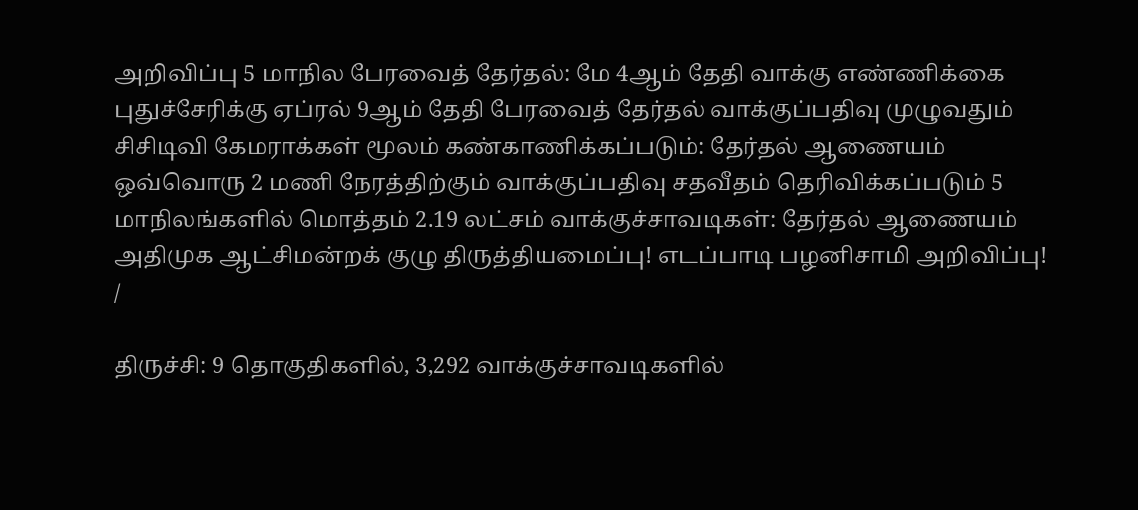அறிவிப்பு 5 மாநில பேரவைத் தேர்தல்: மே 4ஆம் தேதி வாக்கு எண்ணிக்கை புதுச்சேரிக்கு ஏப்ரல் 9ஆம் தேதி பேரவைத் தேர்தல் வாக்குப்பதிவு முழுவதும் சிசிடிவி கேமராக்கள் மூலம் கண்காணிக்கப்படும்: தேர்தல் ஆணையம் ஒவ்வொரு 2 மணி நேரத்திற்கும் வாக்குப்பதிவு சதவீதம் தெரிவிக்கப்படும் 5 மாநிலங்களில் மொத்தம் 2.19 லட்சம் வாக்குச்சாவடிகள்: தேர்தல் ஆணையம் அதிமுக ஆட்சிமன்றக் குழு திருத்தியமைப்பு! எடப்பாடி பழனிசாமி அறிவிப்பு!
/

திருச்சி: 9 தொகுதிகளில், 3,292 வாக்குச்சாவடிகளில்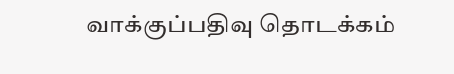வாக்குப்பதிவு தொடக்கம்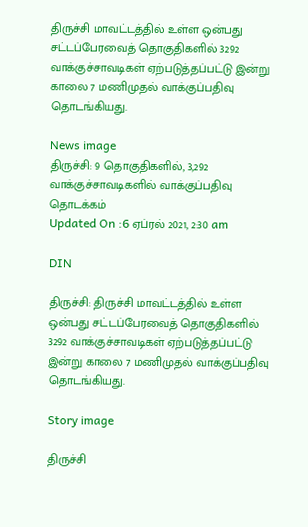திருச்சி மாவட்டத்தில் உள்ள ஒன்பது சட்டப்பேரவைத் தொகுதிகளில் 3292 வாக்குச்சாவடிகள் ஏற்படுத்தப்பட்டு இன்று காலை 7 மணிமுதல் வாக்குப்பதிவு தொடங்கியது.

News image
திருச்சி: 9 தொகுதிகளில், 3,292 வாக்குச்சாவடிகளில் வாக்குப்பதிவு தொடக்கம்
Updated On :6 ஏப்ரல் 2021, 2:30 am

DIN

திருச்சி: திருச்சி மாவட்டத்தில் உள்ள ஒன்பது சட்டப்பேரவைத் தொகுதிகளில் 3292 வாக்குச்சாவடிகள் ஏற்படுத்தப்பட்டு இன்று காலை 7 மணிமுதல் வாக்குப்பதிவு தொடங்கியது.

Story image

திருச்சி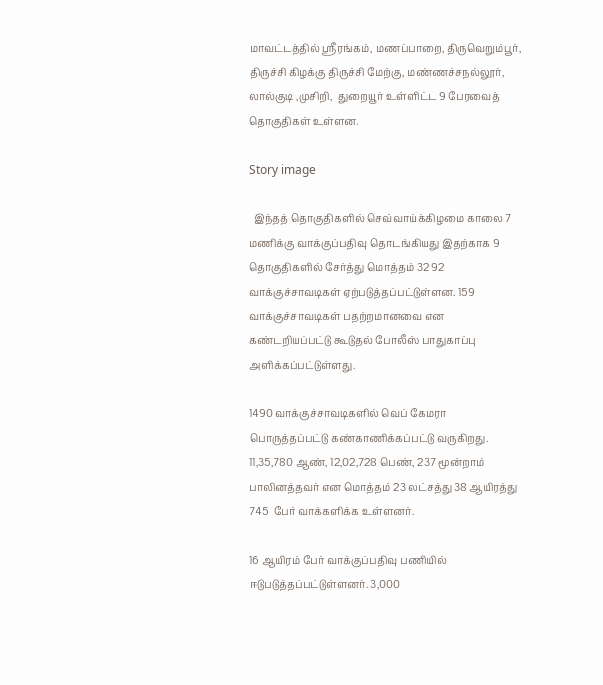மாவட்டத்தில் ஸ்ரீரங்கம், மணப்பாறை, திருவெறும்பூர், திருச்சி கிழக்கு திருச்சி மேற்கு, மண்ணச்சநல்லூர், லால்குடி ,முசிறி,  துறையூர் உள்ளிட்ட 9 பேரவைத் தொகுதிகள் உள்ளன.

Story image

  இந்தத் தொகுதிகளில் செவ்வாய்க்கிழமை காலை 7 மணிக்கு வாக்குப்பதிவு தொடங்கியது இதற்காக 9 தொகுதிகளில் சேர்த்து மொத்தம் 32 92 வாக்குச்சாவடிகள் ஏற்படுத்தப்பட்டுள்ளன. 159 வாக்குச்சாவடிகள் பதற்றமானவை என கண்டறியப்பட்டு கூடுதல் போலீஸ் பாதுகாப்பு அளிக்கப்பட்டுள்ளது.

1490 வாக்குச்சாவடிகளில் வெப் கேமரா பொருத்தப்பட்டு கண்காணிக்கப்பட்டு வருகிறது. 11,35,780 ஆண், 12,02,728 பெண், 237 மூன்றாம் பாலினத்தவர் என மொத்தம் 23 லட்சத்து 38 ஆயிரத்து 745  பேர் வாக்களிக்க உள்ளனர்.

16 ஆயிரம் பேர் வாக்குப்பதிவு பணியில் ஈடுபடுத்தப்பட்டுள்ளனர். 3,000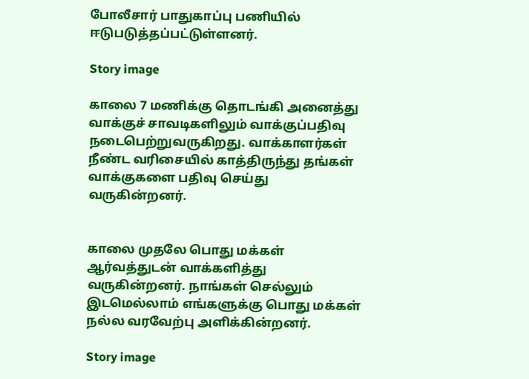போலீசார் பாதுகாப்பு பணியில் ஈடுபடுத்தப்பட்டுள்ளனர்.

Story image

காலை 7 மணிக்கு தொடங்கி அனைத்து வாக்குச் சாவடிகளிலும் வாக்குப்பதிவு நடைபெற்றுவருகிறது. வாக்காளர்கள் நீண்ட வரிசையில் காத்திருந்து தங்கள் வாக்குகளை பதிவு செய்து வருகின்றனர்.


காலை முதலே பொது மக்கள் ஆர்வத்துடன் வாக்களித்து வருகின்றனர். நாங்கள் செல்லும் இடமெல்லாம் எங்களுக்கு பொது மக்கள் நல்ல வரவேற்பு அளிக்கின்றனர்.

Story image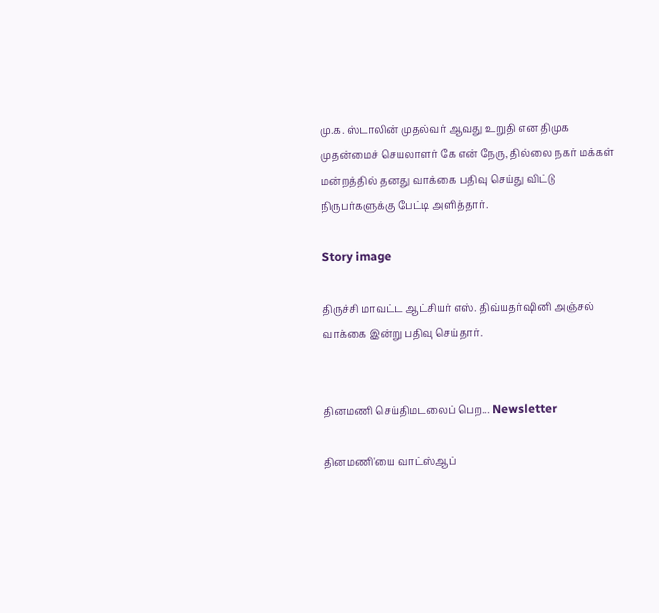மு.க. ஸ்டாலின் முதல்வர் ஆவது உறுதி என திமுக முதன்மைச் செயலாளர் கே என் நேரு, தில்லை நகர் மக்கள் மன்றத்தில் தனது வாக்கை பதிவு செய்து விட்டு நிருபர்களுக்கு பேட்டி அளித்தார்.

Story image

திருச்சி மாவட்ட ஆட்சியர் எஸ். திவ்யதர்ஷினி அஞ்சல் வாக்கை இன்று பதிவு செய்தார்.


தினமணி செய்திமடலைப் பெற... Newsletter

தினமணி'யை வாட்ஸ்ஆப்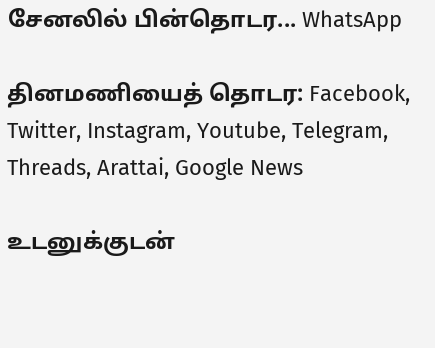சேனலில் பின்தொடர... WhatsApp

தினமணியைத் தொடர: Facebook, Twitter, Instagram, Youtube, Telegram, Threads, Arattai, Google News

உடனுக்குடன்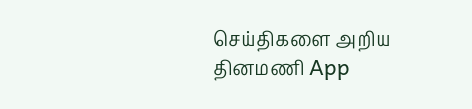செய்திகளை அறிய தினமணி App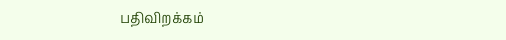பதிவிறக்கம்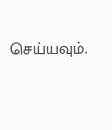செய்யவும்.